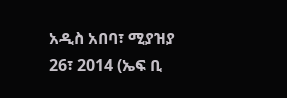አዲስ አበባ፣ ሚያዝያ 26፣ 2014 (ኤፍ ቢ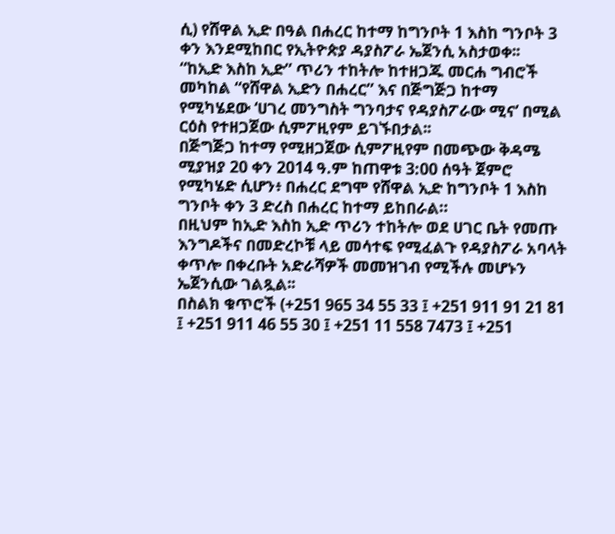ሲ) የሸዋል ኢድ በዓል በሐረር ከተማ ከግንቦት 1 እስከ ግንቦት 3 ቀን እንደሚከበር የኢትዮጵያ ዳያስፖራ ኤጀንሲ አስታወቀ፡፡
“ከኢድ እስከ ኢድ” ጥሪን ተከትሎ ከተዘጋጁ መርሐ ግብሮች መካከል “የሸዋል ኢድን በሐረር” እና በጅግጅጋ ከተማ የሚካሄደው ‘ሀገረ መንግስት ግንባታና የዳያስፖራው ሚና’ በሚል ርዕስ የተዘጋጀው ሲምፖዚየም ይገኙበታል፡፡
በጅግጅጋ ከተማ የሚዘጋጀው ሲምፖዚየም በመጭው ቅዳሜ ሚያዝያ 20 ቀን 2014 ዓ.ም ከጠዋቱ 3:00 ሰዓት ጀምሮ የሚካሄድ ሲሆን፥ በሐረር ደግሞ የሸዋል ኢድ ከግንቦት 1 እስከ ግንቦት ቀን 3 ድረስ በሐረር ከተማ ይከበራል።
በዚህም ከኢድ እስከ ኢድ ጥሪን ተከትሎ ወደ ሀገር ቤት የመጡ እንግዶችና በመድረኮቹ ላይ መሳተፍ የሚፈልጉ የዳያስፖራ አባላት ቀጥሎ በቀረቡት አድራሻዎች መመዝገብ የሚችሉ መሆኑን ኤጀንሲው ገልጿል፡፡
በስልክ ቁጥሮች (+251 965 34 55 33 ፤ +251 911 91 21 81 ፤ +251 911 46 55 30 ፤ +251 11 558 7473 ፤ +251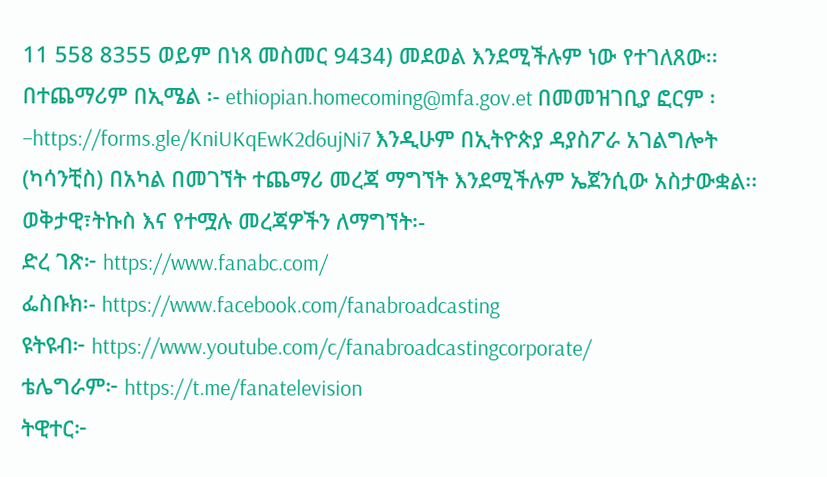11 558 8355 ወይም በነጻ መስመር 9434) መደወል እንደሚችሉም ነው የተገለጸው፡፡
በተጨማሪም በኢሜል ፡- ethiopian.homecoming@mfa.gov.et በመመዝገቢያ ፎርም ፡ –https://forms.gle/KniUKqEwK2d6ujNi7 እንዲሁም በኢትዮጵያ ዳያስፖራ አገልግሎት (ካሳንቺስ) በአካል በመገኘት ተጨማሪ መረጃ ማግኘት እንደሚችሉም ኤጀንሲው አስታውቋል፡፡
ወቅታዊ፣ትኩስ እና የተሟሉ መረጃዎችን ለማግኘት፡-
ድረ ገጽ፦ https://www.fanabc.com/
ፌስቡክ፡- https://www.facebook.com/fanabroadcasting
ዩትዩብ፦ https://www.youtube.com/c/fanabroadcastingcorporate/
ቴሌግራም፦ https://t.me/fanatelevision
ትዊተር፦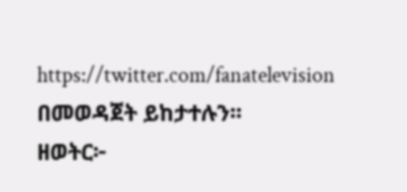https://twitter.com/fanatelevision በመወዳጀት ይከታተሉን፡፡
ዘወትር፦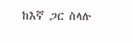ከእኛ ጋር ስላሉ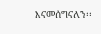እናመሰግናለን፡፡